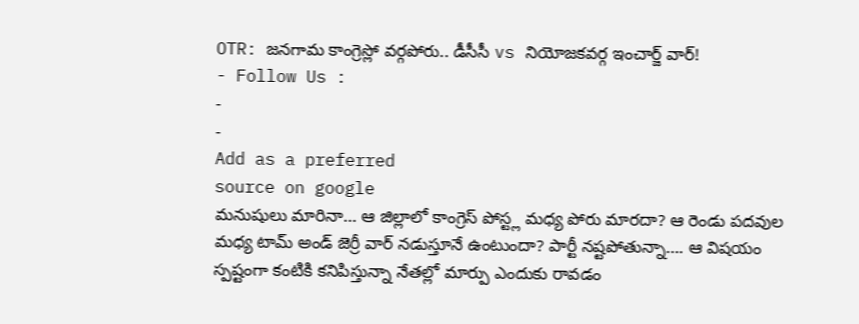OTR: జనగామ కాంగ్రెస్లో వర్గపోరు.. డీసీసీ vs నియోజకవర్గ ఇంచార్జ్ వార్!
- Follow Us :
-
-
Add as a preferred
source on google
మనుషులు మారినా… ఆ జిల్లాలో కాంగ్రెస్ పోస్ట్ల మధ్య పోరు మారదా? ఆ రెండు పదవుల మధ్య టామ్ అండ్ జెర్రీ వార్ నడుస్తూనే ఉంటుందా? పార్టీ నష్టపోతున్నా…. ఆ విషయం స్పష్టంగా కంటికి కనిపిస్తున్నా నేతల్లో మార్పు ఎందుకు రావడం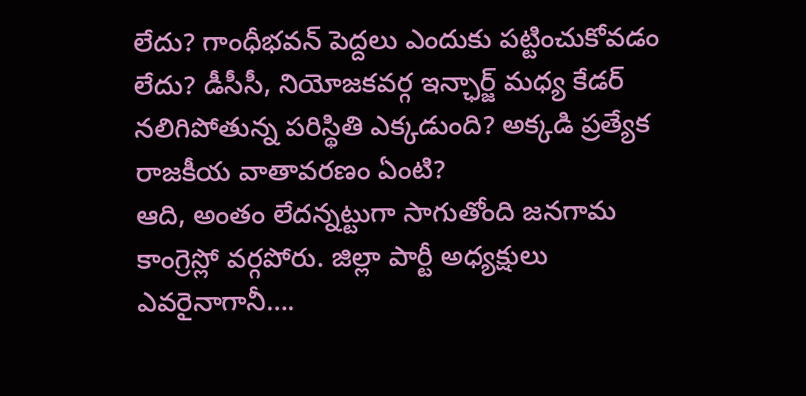లేదు? గాంధీభవన్ పెద్దలు ఎందుకు పట్టించుకోవడం లేదు? డీసీసీ, నియోజకవర్గ ఇన్ఛార్జ్ మధ్య కేడర్ నలిగిపోతున్న పరిస్థితి ఎక్కడుంది? అక్కడి ప్రత్యేక రాజకీయ వాతావరణం ఏంటి?
ఆది, అంతం లేదన్నట్టుగా సాగుతోంది జనగామ కాంగ్రెస్లో వర్గపోరు. జిల్లా పార్టీ అధ్యక్షులు ఎవరైనాగానీ….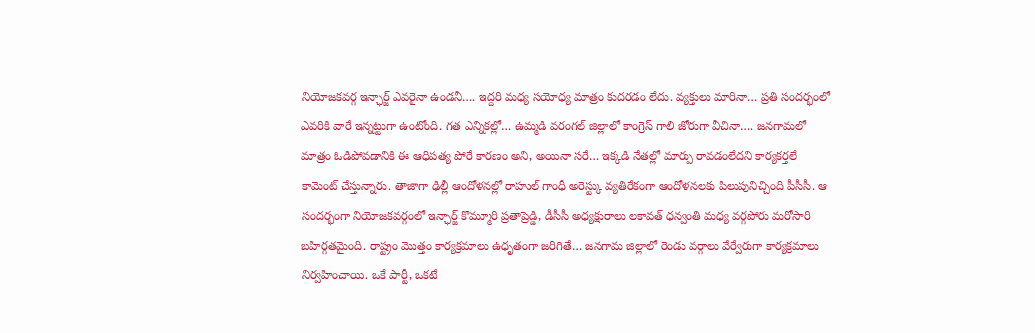నియోజకవర్గ ఇన్ఛార్జ్ ఎవరైనా ఉండనీ…. ఇద్దరి మధ్య సయోధ్య మాత్రం కుదరడం లేదు. వ్యక్తులు మారినా… ప్రతి సందర్భంలో ఎవరికి వారే ఇన్నట్టుగా ఉంటోంది. గత ఎన్నికల్లో… ఉమ్మడి వరంగల్ జిల్లాలో కాంగ్రెస్ గాలి జోరుగా వీచినా…. జనగామలో మాత్రం ఓడిపోవడానికి ఈ ఆధిపత్య పోరే కారణం అని, అయినా సరే… ఇక్కడి నేతల్లో మార్పు రావడంలేదని కార్యకర్తలే కామెంట్ చేస్తున్నారు. తాజాగా ఢిల్లీ ఆందోళనల్లో రాహుల్ గాంధీ అరెస్ట్కు వ్యతిరేకంగా ఆందోళనలకు పిలుపునిచ్చింది పీసీసీ. ఆ సందర్భంగా నియోజకవర్గంలో ఇన్ఛార్జ్ కొమ్మూరి ప్రతాప్రెడ్డి, డీసీసీ అధ్యక్షురాలు లకావత్ ధన్వంతి మధ్య వర్గపోరు మరోసారి బహిర్గతమైంది. రాష్ట్రం మొత్తం కార్యక్రమాలు ఉధృతంగా జరిగితే… జనగామ జిల్లాలో రెండు వర్గాలు వేర్వేరుగా కార్యక్రమాలు నిర్వహించాయి. ఒకే పార్టీ, ఒకటే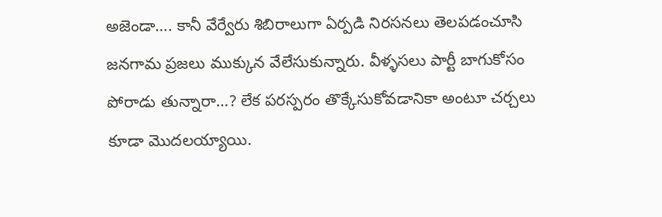అజెండా…. కానీ వేర్వేరు శిబిరాలుగా ఏర్పడి నిరసనలు తెలపడంచూసి జనగామ ప్రజలు ముక్కున వేలేసుకున్నారు. వీళ్ళసలు పార్టీ బాగుకోసం పోరాడు తున్నారా…? లేక పరస్పరం తొక్కేసుకోవడానికా అంటూ చర్చలు కూడా మొదలయ్యాయి.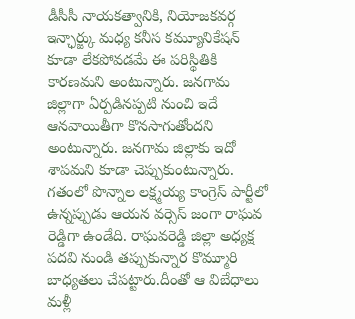డీసీసీ నాయకత్వానికి, నియోజకవర్గ ఇన్ఛార్జ్కు మధ్య కనీస కమ్యూనికేషన్ కూడా లేకపోవడమే ఈ పరిస్థితికి కారణమని అంటున్నారు. జనగామ జిల్లాగా ఏర్పడినప్పటి నుంచి ఇదే ఆనవాయితీగా కొనసాగుతోందని అంటున్నారు. జనగామ జిల్లాకు ఇదో శాపమని కూడా చెప్పుకుంటున్నారు. గతంలో పొన్నాల లక్ష్మయ్య కాంగ్రెస్ పార్టీలో ఉన్నప్పుడు ఆయన వర్సెస్ జంగా రాఘవ రెడ్డిగా ఉండేది. రాఘవరెడ్డి జిల్లా అధ్యక్ష పదవి నుండి తప్పుకున్నార కొమ్మూరి బాధ్యతలు చేపట్టారు.దీంతో ఆ విబేధాలు మళ్లీ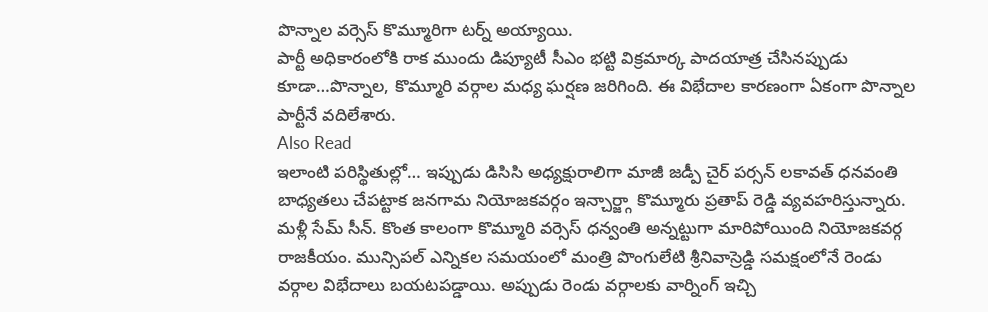పొన్నాల వర్సెస్ కొమ్మూరిగా టర్న్ అయ్యాయి.
పార్టీ అధికారంలోకి రాక ముందు డిప్యూటీ సీఎం భట్టి విక్రమార్క పాదయాత్ర చేసినప్పుడు కూడా…పొన్నాల, కొమ్మూరి వర్గాల మధ్య ఘర్షణ జరిగింది. ఈ విభేదాల కారణంగా ఏకంగా పొన్నాల పార్టీనే వదిలేశారు.
Also Read
ఇలాంటి పరిస్థితుల్లో… ఇప్పుడు డిసిసి అధ్యక్షురాలిగా మాజీ జడ్పీ చైర్ పర్సన్ లకావత్ ధనవంతి బాధ్యతలు చేపట్టాక జనగామ నియోజకవర్గం ఇన్చార్జ్గా కొమ్మూరు ప్రతాప్ రెడ్డి వ్యవహరిస్తున్నారు. మళ్లీ సేమ్ సీన్. కొంత కాలంగా కొమ్మూరి వర్సెస్ ధన్వంతి అన్నట్టుగా మారిపోయింది నియోజకవర్గ రాజకీయం. మున్సిపల్ ఎన్నికల సమయంలో మంత్రి పొంగులేటి శ్రీనివాస్రెడ్డి సమక్షంలోనే రెండు వర్గాల విభేదాలు బయటపడ్డాయి. అప్పుడు రెండు వర్గాలకు వార్నింగ్ ఇచ్చి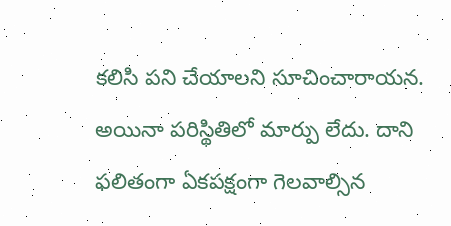కలిసి పని చేయాలని సూచించారాయన.
అయినా పరిస్థితిలో మార్పు లేదు. దాని ఫలితంగా ఏకపక్షంగా గెలవాల్సిన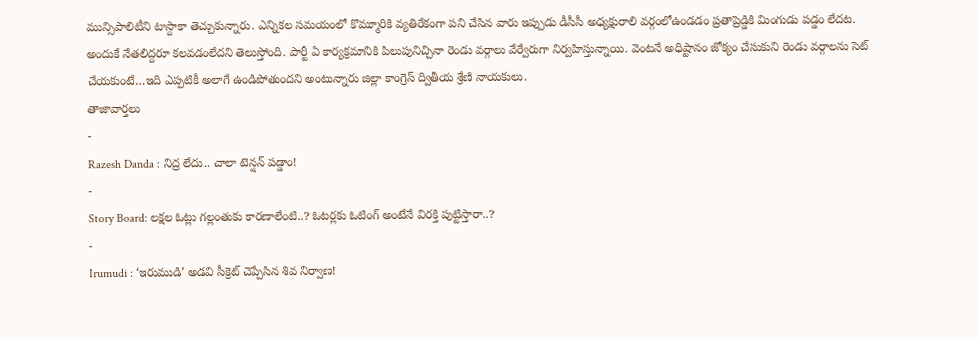మున్సిపాలిటీని టాస్దాకా తెచ్చుకున్నారు. ఎన్నికల సమయంలో కొమ్మూరికి వ్యతిరేకంగా పని చేసిన వారు ఇప్పుడు డీసీసీ అధ్యక్షురాలి వర్గంలోఉండడం ప్రతాప్రెడ్డికి మింగుడు పడ్డం లేదట. అందుకే నేతలిద్దరూ కలవడంలేదని తెలుస్తోంది. పార్టీ ఏ కార్యక్రమానికి పిలుపునిచ్చినా రెండు వర్గాలు వేర్వేరుగా నిర్వహిస్తున్నాయి. వెంటనే అధిష్టానం జోక్యం చేసుకుని రెండు వర్గాలను సెట్ చేయకుంటే…ఇది ఎప్పటికీ అలాగే ఉండిపోతుందని అంటున్నారు జిల్లా కాంగ్రెస్ ద్వితీయ శ్రేణి నాయకులు.
తాజావార్తలు
-
Razesh Danda : నిద్ర లేదు.. చాలా టెన్షన్ పడ్డాం!
-
Story Board: లక్షల ఓట్లు గల్లంతుకు కారణాలేంటి..? ఓటర్లకు ఓటింగ్ అంటేనే విరక్తి పుట్టిస్తారా..?
-
Irumudi : ‘ఇరుముడి’ అడవి సీక్రెట్ చెప్పేసిన శివ నిర్వాణ!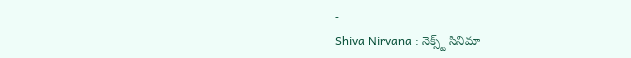-
Shiva Nirvana : నెక్స్ట్ సినిమా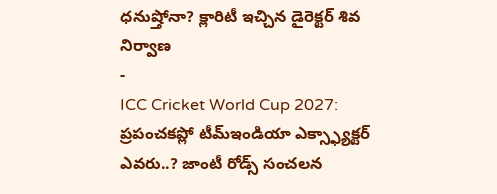ధనుష్తోనా? క్లారిటీ ఇచ్చిన డైరెక్టర్ శివ నిర్వాణ
-
ICC Cricket World Cup 2027: ప్రపంచకప్లో టీమ్ఇండియా ఎక్స్ఫ్యాక్టర్ ఎవరు..? జాంటీ రోడ్స్ సంచలన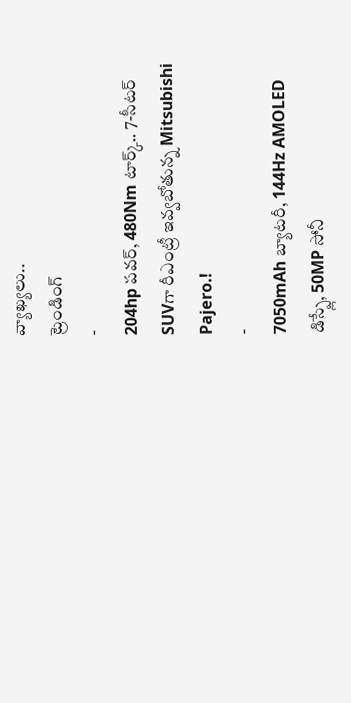వ్యాఖ్యలు..
ట్రెండింగ్
-
204hp పవర్, 480Nm టార్క్.. 7-సీటర్ SUVగా రీఎంట్రీ ఇవ్వబోతున్న Mitsubishi Pajero.!
-
7050mAh బ్యాటరీ, 144Hz AMOLED డిస్ప్లే, 50MP సోనీ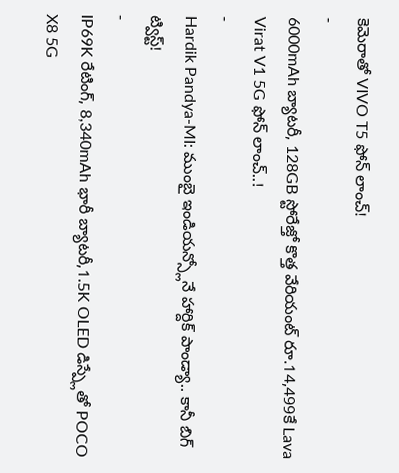కెమెరాతో VIVO T5 ఫోన్ లాంచ్!
-
6000mAh బ్యాటరీ, 128GB స్టోరేజ్తో కొత్త వేరియంట్ రూ.14,499కే Lava Virat V1 5G ఫోన్ లాంచ్..!
-
Hardik Pandya-MI: ముంబై ఇండియన్స్లోనే హార్దిక్ పాండ్యా.. కానీ బిగ్ ట్విస్ట్!
-
IP69K రేటింగ్, 8,340mAh భారీ బ్యాటరీ,1.5K OLED డిస్ప్లేతో POCO X8 5G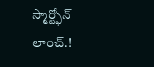స్మార్ట్ఫోన్ లాంచ్.!